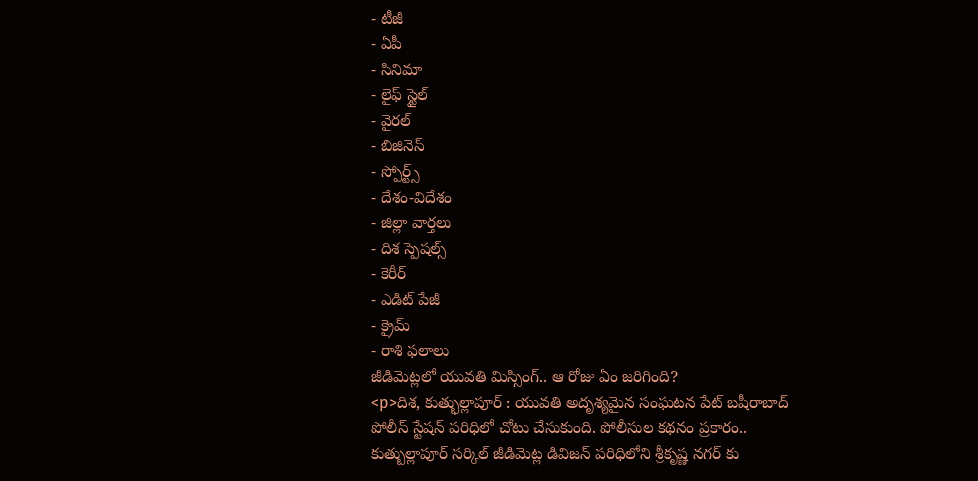- టీజీ
- ఏపీ
- సినిమా
- లైఫ్ స్టైల్
- వైరల్
- బిజినెస్
- స్పోర్ట్స్
- దేశం-విదేశం
- జిల్లా వార్తలు
- దిశ స్పెషల్స్
- కెరీర్
- ఎడిట్ పేజీ
- క్రైమ్
- రాశి ఫలాలు
జీడిమెట్లలో యువతి మిస్సింగ్.. ఆ రోజు ఏం జరిగింది?
<p>దిశ, కుత్భుల్లాపూర్ : యువతి అదృశ్యమైన సంఘటన పేట్ బషీరాబాద్ పోలీస్ స్టేషన్ పరిధిలో చోటు చేసుకుంది. పోలీసుల కథనం ప్రకారం.. కుత్బుల్లాపూర్ సర్కిల్ జీడిమెట్ల డివిజన్ పరిధిలోని శ్రీకృష్ణ నగర్ కు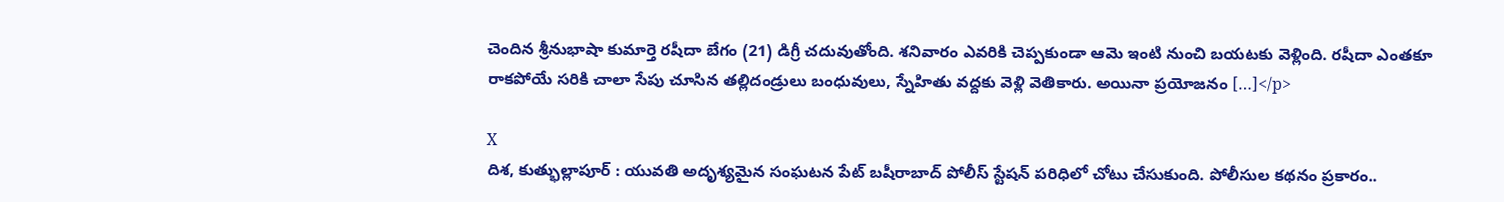చెందిన శ్రీనుభాషా కుమార్తె రషీదా బేగం (21) డిగ్రీ చదువుతోంది. శనివారం ఎవరికి చెప్పకుండా ఆమె ఇంటి నుంచి బయటకు వెళ్లింది. రషీదా ఎంతకూ రాకపోయే సరికి చాలా సేపు చూసిన తల్లిదండ్రులు బంధువులు, స్నేహితు వద్దకు వెళ్లి వెతికారు. అయినా ప్రయోజనం […]</p>

X
దిశ, కుత్భుల్లాపూర్ : యువతి అదృశ్యమైన సంఘటన పేట్ బషీరాబాద్ పోలీస్ స్టేషన్ పరిధిలో చోటు చేసుకుంది. పోలీసుల కథనం ప్రకారం..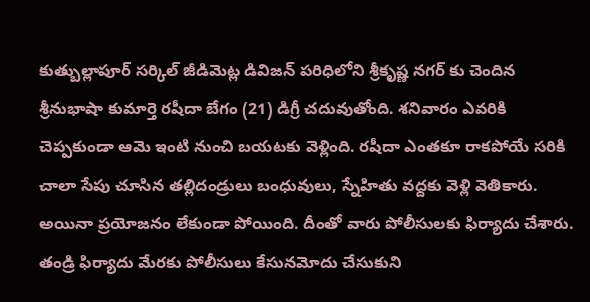కుత్బుల్లాపూర్ సర్కిల్ జీడిమెట్ల డివిజన్ పరిధిలోని శ్రీకృష్ణ నగర్ కు చెందిన శ్రీనుభాషా కుమార్తె రషీదా బేగం (21) డిగ్రీ చదువుతోంది. శనివారం ఎవరికి చెప్పకుండా ఆమె ఇంటి నుంచి బయటకు వెళ్లింది. రషీదా ఎంతకూ రాకపోయే సరికి చాలా సేపు చూసిన తల్లిదండ్రులు బంధువులు, స్నేహితు వద్దకు వెళ్లి వెతికారు. అయినా ప్రయోజనం లేకుండా పోయింది. దీంతో వారు పోలీసులకు ఫిర్యాదు చేశారు. తండ్రి ఫిర్యాదు మేరకు పోలీసులు కేసునమోదు చేసుకుని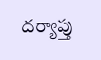దర్యాప్తు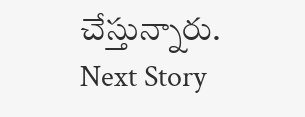చేస్తున్నారు.
Next Story